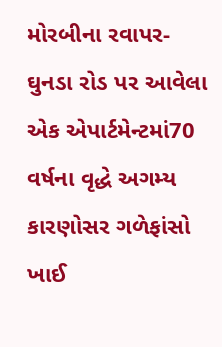મોરબીના રવાપર-ઘુનડા રોડ પર આવેલા એક એપાર્ટમેન્ટમાં70 વર્ષના વૃદ્ધે અગમ્ય કારણોસર ગળેફાંસો ખાઈ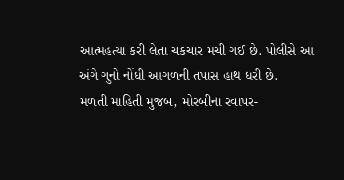આત્મહત્યા કરી લેતા ચકચાર મચી ગઈ છે. પોલીસે આ અંગે ગુનો નોંધી આગળની તપાસ હાથ ધરી છે.
મળતી માહિતી મુજબ, મોરબીના રવાપર-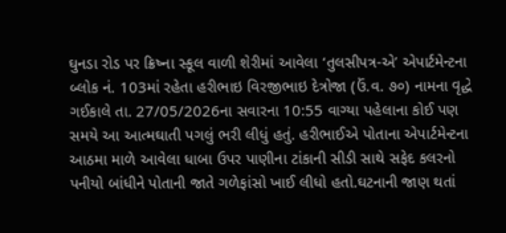ઘુનડા રોડ પર ક્રિષ્ના સ્કૂલ વાળી શેરીમાં આવેલા ‘તુલસીપત્ર-એ’ એપાર્ટમેન્ટના બ્લોક નં. 103માં રહેતા હરીભાઇ વિરજીભાઇ દેત્રોજા (ઉં.વ. ૭૦) નામના વૃદ્ધે ગઈકાલે તા. 27/05/2026ના સવારના 10:55 વાગ્યા પહેલાના કોઈ પણ સમયે આ આત્મઘાતી પગલું ભરી લીધું હતું. હરીભાઈએ પોતાના એપાર્ટમેન્ટના આઠમા માળે આવેલા ધાબા ઉપર પાણીના ટાંકાની સીડી સાથે સફેદ કલરનો પનીયો બાંધીને પોતાની જાતે ગળેફાંસો ખાઈ લીધો હતો.ઘટનાની જાણ થતાં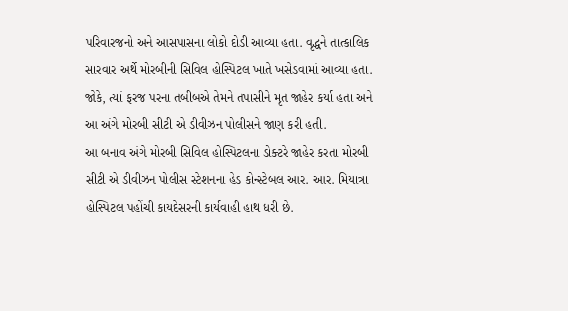પરિવારજનો અને આસપાસના લોકો દોડી આવ્યા હતા. વૃદ્ધને તાત્કાલિક સારવાર અર્થે મોરબીની સિવિલ હોસ્પિટલ ખાતે ખસેડવામાં આવ્યા હતા. જોકે, ત્યાં ફરજ પરના તબીબએ તેમને તપાસીને મૃત જાહેર કર્યા હતા અને આ અંગે મોરબી સીટી એ ડીવીઝન પોલીસને જાણ કરી હતી.
આ બનાવ અંગે મોરબી સિવિલ હોસ્પિટલના ડોક્ટરે જાહેર કરતા મોરબી સીટી એ ડીવીઝન પોલીસ સ્ટેશનના હેડ કોન્સ્ટેબલ આર. આર. મિયાત્રા હોસ્પિટલ પહોંચી કાયદેસરની કાર્યવાહી હાથ ધરી છે.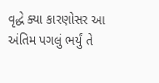વૃદ્ધે ક્યા કારણોસર આ અંતિમ પગલું ભર્યું તે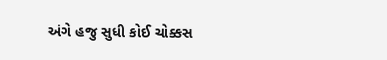અંગે હજુ સુધી કોઈ ચોક્કસ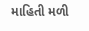માહિતી મળી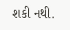શકી નથી.